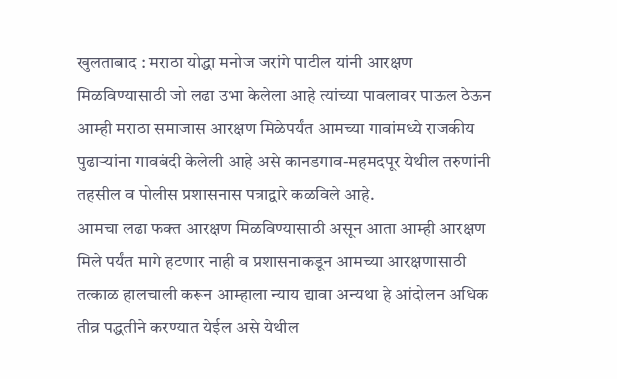खुलताबाद : मराठा योद्धा मनोज जरांगे पाटील यांनी आरक्षण मिळविण्यासाठी जो लढा उभा केलेला आहे त्यांच्या पावलावर पाऊल ठेऊन आम्ही मराठा समाजास आरक्षण मिळेपर्यंत आमच्या गावांमध्ये राजकीय पुढाऱ्यांना गावबंदी केलेली आहे असे कानडगाव-महमदपूर येथील तरुणांनी तहसील व पोलीस प्रशासनास पत्राद्वारे कळविले आहे.
आमचा लढा फक्त आरक्षण मिळविण्यासाठी असून आता आम्ही आरक्षण मिले पर्यंत मागे हटणार नाही व प्रशासनाकडून आमच्या आरक्षणासाठी तत्काळ हालचाली करून आम्हाला न्याय द्यावा अन्यथा हे आंदोलन अधिक तीव्र पद्धतीने करण्यात येईल असे येथील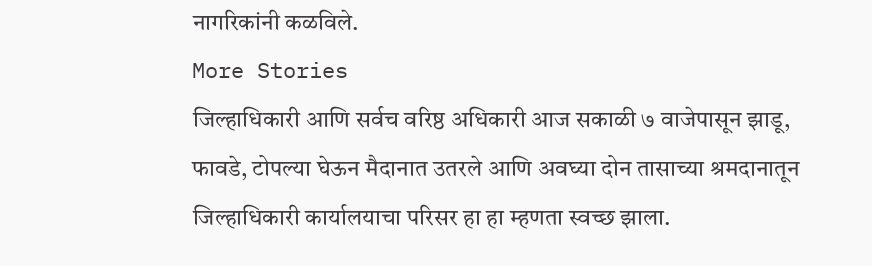नागरिकांनी कळविले.
More Stories
जिल्हाधिकारी आणि सर्वच वरिष्ठ अधिकारी आज सकाळी ७ वाजेपासून झाडू, फावडे, टोपल्या घेऊन मैदानात उतरले आणि अवघ्या दोन तासाच्या श्रमदानातून जिल्हाधिकारी कार्यालयाचा परिसर हा हा म्हणता स्वच्छ झाला.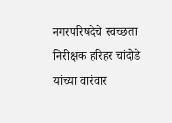नगरपरिषदेचे स्वच्छता निरीक्षक हरिहर चांदोडे यांच्या वारंवार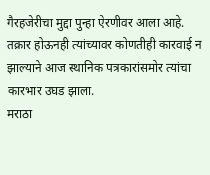गैरहजेरीचा मुद्दा पुन्हा ऐरणीवर आला आहे. तक्रार होऊनही त्यांच्यावर कोणतीही कारवाई न झाल्याने आज स्थानिक पत्रकारांसमोर त्यांचा कारभार उघड झाला.
मराठा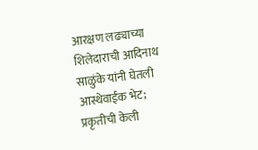आरक्षण लढ्याच्या शिलेदाराची आदिनाथ साळुंके यांनी घेतली आस्थेवाईक भेट; प्रकृतीची केली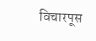विचारपूस